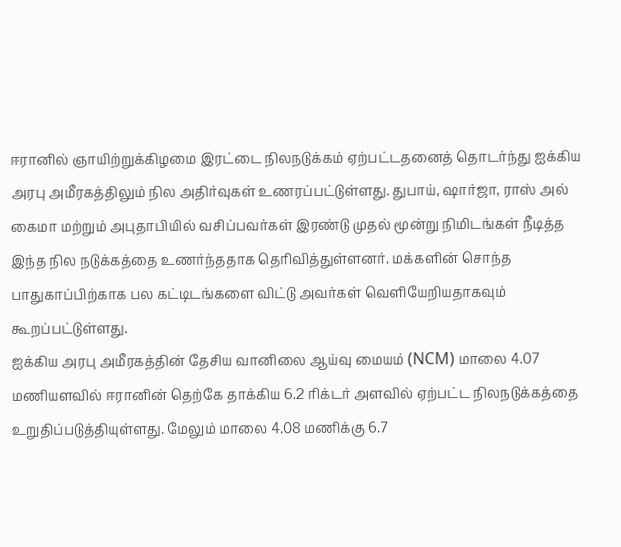ஈரானில் ஞாயிற்றுக்கிழமை இரட்டை நிலநடுக்கம் ஏற்பட்டதனைத் தொடர்ந்து ஐக்கிய அரபு அமீரகத்திலும் நில அதிர்வுகள் உணரப்பட்டுள்ளது. துபாய், ஷார்ஜா, ராஸ் அல் கைமா மற்றும் அபுதாபியில் வசிப்பவர்கள் இரண்டு முதல் மூன்று நிமிடங்கள் நீடித்த இந்த நில நடுக்கத்தை உணர்ந்ததாக தெரிவித்துள்ளனர். மக்களின் சொந்த பாதுகாப்பிற்காக பல கட்டிடங்களை விட்டு அவர்கள் வெளியேறியதாகவும் கூறப்பட்டுள்ளது.
ஐக்கிய அரபு அமீரகத்தின் தேசிய வானிலை ஆய்வு மையம் (NCM) மாலை 4.07 மணியளவில் ஈரானின் தெற்கே தாக்கிய 6.2 ரிக்டர் அளவில் ஏற்பட்ட நிலநடுக்கத்தை உறுதிப்படுத்தியுள்ளது. மேலும் மாலை 4.08 மணிக்கு 6.7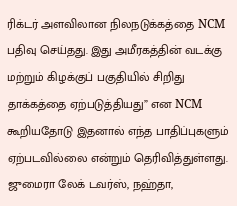ரிக்டர் அளவிலான நிலநடுக்கத்தை NCM பதிவு செய்தது. இது அமீரகத்தின் வடக்கு மற்றும் கிழக்குப் பகுதியில் சிறிது தாக்கத்தை ஏற்படுத்தியது” என NCM கூறியதோடு இதனால் எந்த பாதிப்புகளும் ஏற்படவில்லை என்றும் தெரிவித்துள்ளது.
ஜுமைரா லேக் டவர்ஸ், நஹ்தா,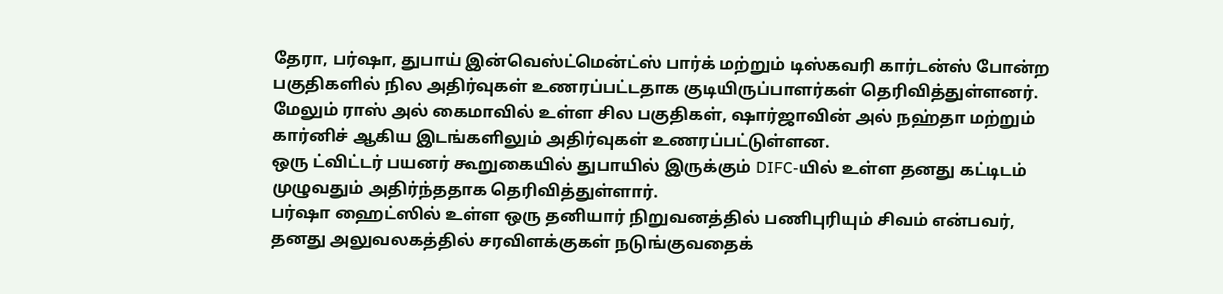தேரா, பர்ஷா, துபாய் இன்வெஸ்ட்மென்ட்ஸ் பார்க் மற்றும் டிஸ்கவரி கார்டன்ஸ் போன்ற பகுதிகளில் நில அதிர்வுகள் உணரப்பட்டதாக குடியிருப்பாளர்கள் தெரிவித்துள்ளனர்.
மேலும் ராஸ் அல் கைமாவில் உள்ள சில பகுதிகள், ஷார்ஜாவின் அல் நஹ்தா மற்றும் கார்னிச் ஆகிய இடங்களிலும் அதிர்வுகள் உணரப்பட்டுள்ளன.
ஒரு ட்விட்டர் பயனர் கூறுகையில் துபாயில் இருக்கும் DIFC-யில் உள்ள தனது கட்டிடம் முழுவதும் அதிர்ந்ததாக தெரிவித்துள்ளார்.
பர்ஷா ஹைட்ஸில் உள்ள ஒரு தனியார் நிறுவனத்தில் பணிபுரியும் சிவம் என்பவர், தனது அலுவலகத்தில் சரவிளக்குகள் நடுங்குவதைக்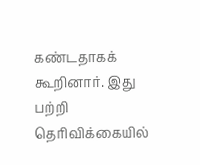கண்டதாகக் கூறினார். இது பற்றி தெரிவிக்கையில்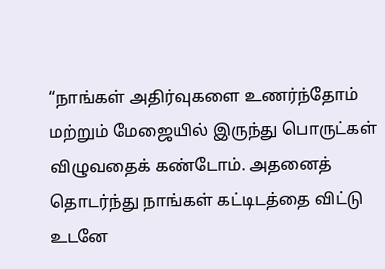“நாங்கள் அதிர்வுகளை உணர்ந்தோம் மற்றும் மேஜையில் இருந்து பொருட்கள் விழுவதைக் கண்டோம். அதனைத் தொடர்ந்து நாங்கள் கட்டிடத்தை விட்டு உடனே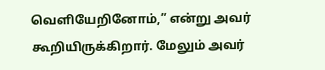வெளியேறினோம்,” என்று அவர் கூறியிருக்கிறார். மேலும் அவர்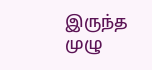இருந்த முழு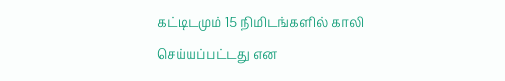கட்டிடமும் 15 நிமிடங்களில் காலி செய்யப்பட்டது என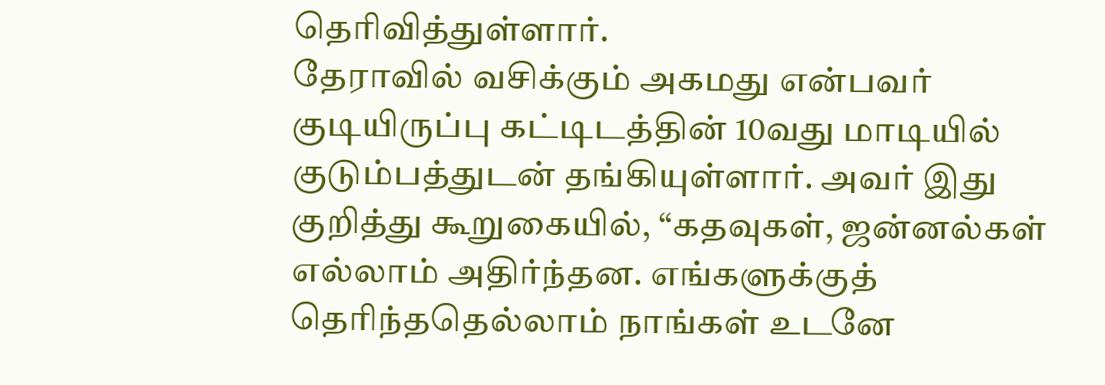தெரிவித்துள்ளார்.
தேராவில் வசிக்கும் அகமது என்பவர் குடியிருப்பு கட்டிடத்தின் 10வது மாடியில் குடும்பத்துடன் தங்கியுள்ளார். அவர் இது குறித்து கூறுகையில், “கதவுகள், ஜன்னல்கள் எல்லாம் அதிர்ந்தன. எங்களுக்குத் தெரிந்ததெல்லாம் நாங்கள் உடனே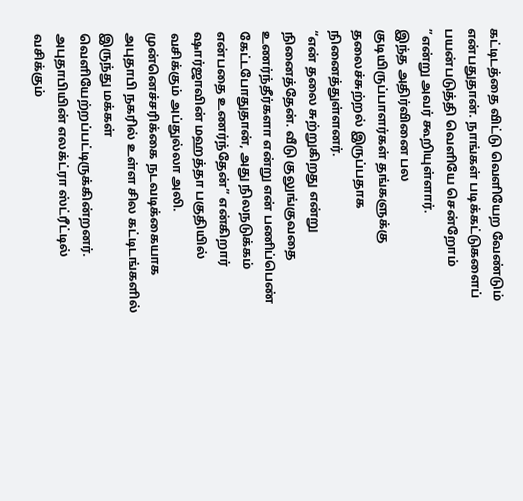கட்டிடத்தை விட்டு வெளியேற வேண்டும் என்பதுதான். நாங்கள் படிக்கட்டுகளைப் பயன்படுத்தி வெளியே சென்றோம் ”என்று அவர் கூறியுள்ளார்.
இந்த அதிர்வினை பல குடியிருப்பாளர்கள் தங்களுக்கு தலைச்சுற்றல் இருப்பதாக நினைத்துள்ளனர்.
“என் தலை சுற்றுகிறது என்று நினைத்தேன். வீடு குலுங்குவதை உணர்ந்தீர்களா என்று என் பணிப்பெண் கேட்டபோதுதான், அது நிலநடுக்கம் என்பதை உணர்ந்தேன்” என்கிறார் ஷார்ஜாவின் மஹத்தா பகுதியில் வசிக்கும் அப்துல்லா அலி.
முன்னெச்சரிக்கை நடவடிக்கையாக அபுதாபி நகரில் உள்ள சில கட்டிடங்களில் இருந்து மக்கள் வெளியேற்றப்பட்டிருக்கின்றனர்.
அபுதாபியின் எலக்ட்ரா ஸ்ட்ரீட்டில் வசிக்கும்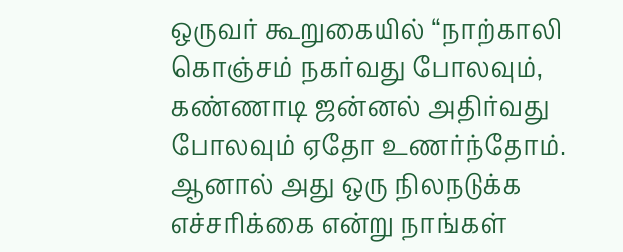ஒருவர் கூறுகையில் “நாற்காலி கொஞ்சம் நகர்வது போலவும், கண்ணாடி ஜன்னல் அதிர்வது போலவும் ஏதோ உணர்ந்தோம். ஆனால் அது ஒரு நிலநடுக்க எச்சரிக்கை என்று நாங்கள்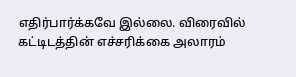எதிர்பார்க்கவே இல்லை. விரைவில் கட்டிடத்தின் எச்சரிக்கை அலாரம்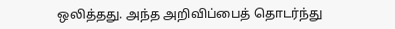ஒலித்தது. அந்த அறிவிப்பைத் தொடர்ந்து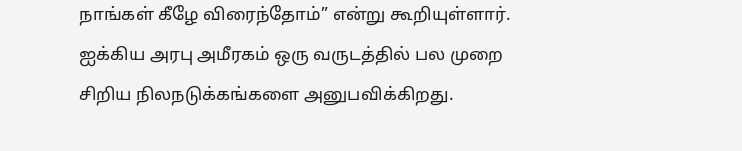நாங்கள் கீழே விரைந்தோம்” என்று கூறியுள்ளார்.
ஐக்கிய அரபு அமீரகம் ஒரு வருடத்தில் பல முறை சிறிய நிலநடுக்கங்களை அனுபவிக்கிறது.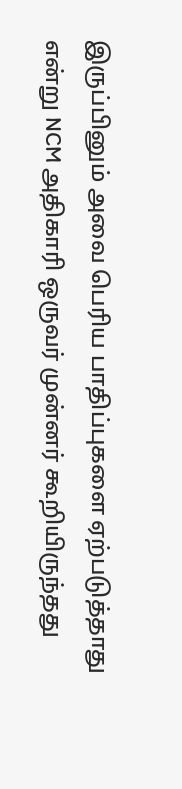இருப்பினும் அவை பெரிய பாதிப்புகளை ஏற்படுத்தாது என்று NCM அதிகாரி ஒருவர் முன்னர் கூறியிருந்தது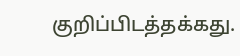குறிப்பிடத்தக்கது.